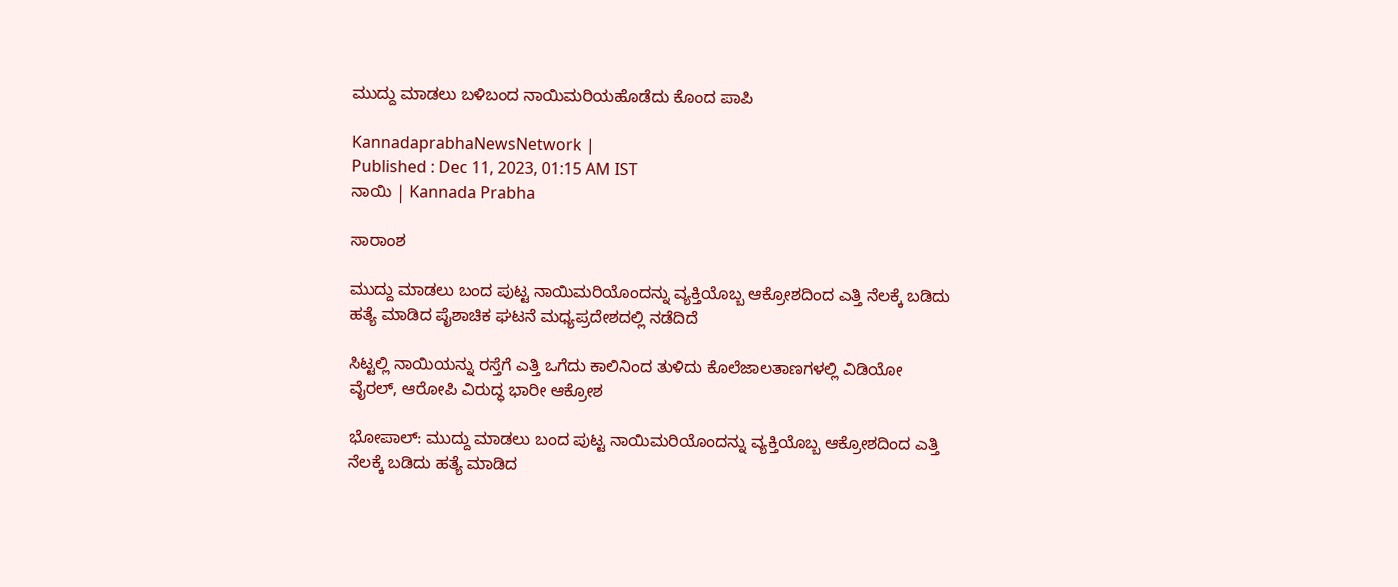ಮುದ್ದು ಮಾಡಲು ಬಳಿಬಂದ ನಾಯಿಮರಿಯಹೊಡೆದು ಕೊಂದ ಪಾಪಿ

KannadaprabhaNewsNetwork |
Published : Dec 11, 2023, 01:15 AM IST
ನಾಯಿ | Kannada Prabha

ಸಾರಾಂಶ

ಮುದ್ದು ಮಾಡಲು ಬಂದ ಪುಟ್ಟ ನಾಯಿಮರಿಯೊಂದನ್ನು ವ್ಯಕ್ತಿಯೊಬ್ಬ ಆಕ್ರೋಶದಿಂದ ಎತ್ತಿ ನೆಲಕ್ಕೆ ಬಡಿದು ಹತ್ಯೆ ಮಾಡಿದ ಪೈಶಾಚಿಕ ಘಟನೆ ಮಧ್ಯಪ್ರದೇಶದಲ್ಲಿ ನಡೆದಿದೆ

ಸಿಟ್ಟಲ್ಲಿ ನಾಯಿಯನ್ನು ರಸ್ತೆಗೆ ಎತ್ತಿ ಒಗೆದು ಕಾಲಿನಿಂದ ತುಳಿದು ಕೊಲೆಜಾಲತಾಣಗಳಲ್ಲಿ ವಿಡಿಯೋ ವೈರಲ್‌, ಆರೋಪಿ ವಿರುದ್ಧ ಭಾರೀ ಆಕ್ರೋಶ

ಭೋಪಾಲ್: ಮುದ್ದು ಮಾಡಲು ಬಂದ ಪುಟ್ಟ ನಾಯಿಮರಿಯೊಂದನ್ನು ವ್ಯಕ್ತಿಯೊಬ್ಬ ಆಕ್ರೋಶದಿಂದ ಎತ್ತಿ ನೆಲಕ್ಕೆ ಬಡಿದು ಹತ್ಯೆ ಮಾಡಿದ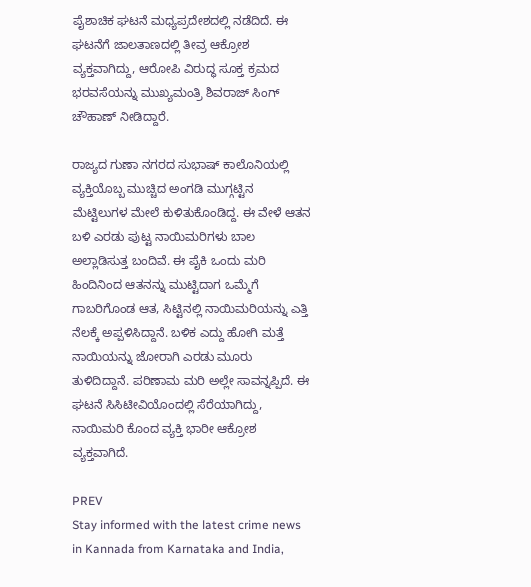ಪೈಶಾಚಿಕ ಘಟನೆ ಮಧ್ಯಪ್ರದೇಶದಲ್ಲಿ ನಡೆದಿದೆ. ಈ ಘಟನೆಗೆ ಜಾಲತಾಣದಲ್ಲಿ ತೀವ್ರ ಆಕ್ರೋಶ ವ್ಯಕ್ತವಾಗಿದ್ದು, ಆರೋಪಿ ವಿರುದ್ಧ ಸೂಕ್ತ ಕ್ರಮದ ಭರವಸೆಯನ್ನು ಮುಖ್ಯಮಂತ್ರಿ ಶಿವರಾಜ್‌ ಸಿಂಗ್‌ ಚೌಹಾಣ್‌ ನೀಡಿದ್ದಾರೆ.

ರಾಜ್ಯದ ಗುಣಾ ನಗರದ ಸುಭಾಷ್‌ ಕಾಲೊನಿಯಲ್ಲಿ ವ್ಯಕ್ತಿಯೊಬ್ಬ ಮುಚ್ಚಿದ ಅಂಗಡಿ ಮುಗ್ಗಟ್ಟಿನ ಮೆಟ್ಟಿಲುಗಳ ಮೇಲೆ ಕುಳಿತುಕೊಂಡಿದ್ದ. ಈ ವೇಳೆ ಆತನ ಬಳಿ ಎರಡು ಪುಟ್ಟ ನಾಯಿಮರಿಗಳು ಬಾಲ ಅಲ್ಲಾಡಿಸುತ್ತ ಬಂದಿವೆ. ಈ ಪೈಕಿ ಒಂದು ಮರಿ ಹಿಂದಿನಿಂದ ಆತನನ್ನು ಮುಟ್ಟಿದಾಗ ಒಮ್ಮೆಗೆ ಗಾಬರಿಗೊಂಡ ಆತ, ಸಿಟ್ಟಿನಲ್ಲಿ ನಾಯಿಮರಿಯನ್ನು ಎತ್ತಿ ನೆಲಕ್ಕೆ ಅಪ್ಪಳಿಸಿದ್ದಾನೆ. ಬಳಿಕ ಎದ್ದು ಹೋಗಿ ಮತ್ತೆ ನಾಯಿಯನ್ನು ಜೋರಾಗಿ ಎರಡು ಮೂರು ತುಳಿದಿದ್ದಾನೆ. ಪರಿಣಾಮ ಮರಿ ಅಲ್ಲೇ ಸಾವನ್ನಪ್ಪಿದೆ. ಈ ಘಟನೆ ಸಿಸಿಟೀವಿಯೊಂದಲ್ಲಿ ಸೆರೆಯಾಗಿದ್ದು, ನಾಯಿಮರಿ ಕೊಂದ ವ್ಯಕ್ತಿ ಭಾರೀ ಆಕ್ರೋಶ ವ್ಯಕ್ತವಾಗಿದೆ.

PREV
Stay informed with the latest crime news in Kannada from Karnataka and India,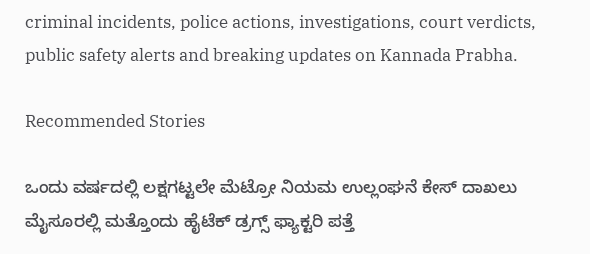criminal incidents, police actions, investigations, court verdicts, public safety alerts and breaking updates on Kannada Prabha.

Recommended Stories

ಒಂದು ವರ್ಷದಲ್ಲಿ ಲಕ್ಷಗಟ್ಟಲೇ ಮೆಟ್ರೋ ನಿಯಮ ಉಲ್ಲಂಘನೆ ಕೇಸ್‌ ದಾಖಲು
ಮೈಸೂರಲ್ಲಿ ಮತ್ತೊಂದು ಹೈಟೆಕ್‌ ಡ್ರಗ್ಸ್‌ ಫ್ಯಾಕ್ಟರಿ ಪತ್ತೆ